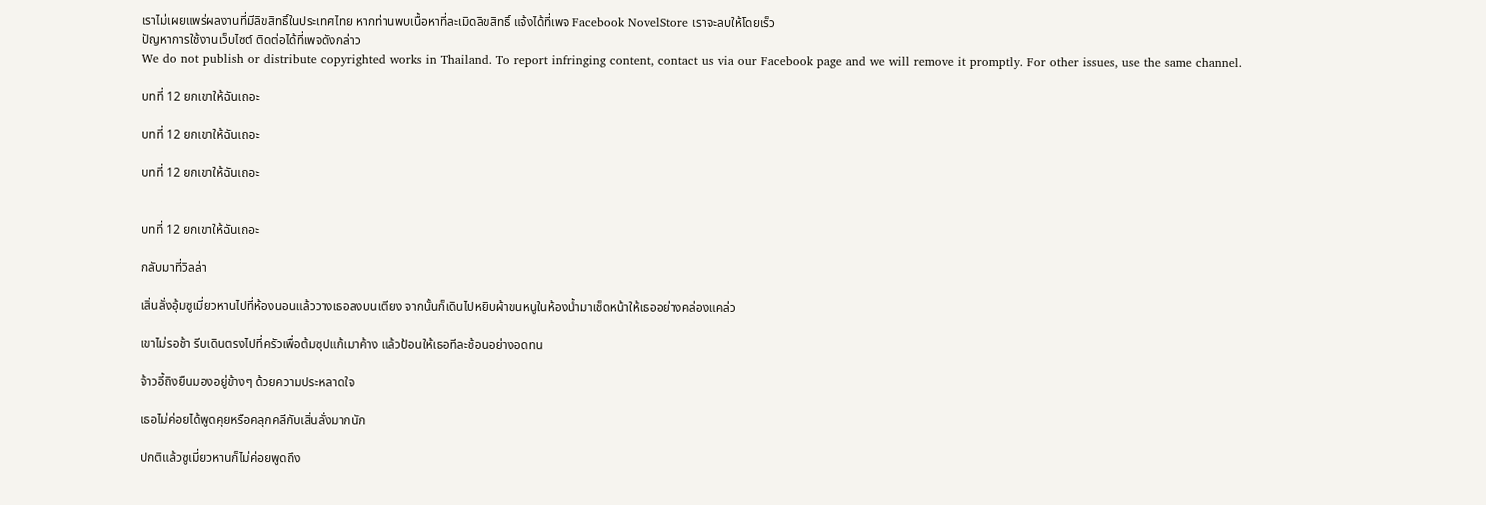เราไม่เผยแพร่ผลงานที่มีลิขสิทธิ์ในประเทศไทย หากท่านพบเนื้อหาที่ละเมิดลิขสิทธิ์ แจ้งได้ที่เพจ Facebook NovelStore เราจะลบให้โดยเร็ว
ปัญหาการใช้งานเว็บไซต์ ติดต่อได้ที่เพจดังกล่าว
We do not publish or distribute copyrighted works in Thailand. To report infringing content, contact us via our Facebook page and we will remove it promptly. For other issues, use the same channel.

บทที่ 12 ยกเขาให้ฉันเถอะ

บทที่ 12 ยกเขาให้ฉันเถอะ

บทที่ 12 ยกเขาให้ฉันเถอะ


บทที่ 12 ยกเขาให้ฉันเถอะ

กลับมาที่วิลล่า

เสิ่นลั่งอุ้มซูเมี่ยวหานไปที่ห้องนอนแล้ววางเธอลงบนเตียง จากนั้นก็เดินไปหยิบผ้าขนหนูในห้องน้ำมาเช็ดหน้าให้เธออย่างคล่องแคล่ว

เขาไม่รอช้า รีบเดินตรงไปที่ครัวเพื่อต้มซุปแก้เมาค้าง แล้วป้อนให้เธอทีละช้อนอย่างอดทน

จ้าวอี้ถิงยืนมองอยู่ข้างๆ ด้วยความประหลาดใจ

เธอไม่ค่อยได้พูดคุยหรือคลุกคลีกับเสิ่นลั่งมากนัก

ปกติแล้วซูเมี่ยวหานก็ไม่ค่อยพูดถึง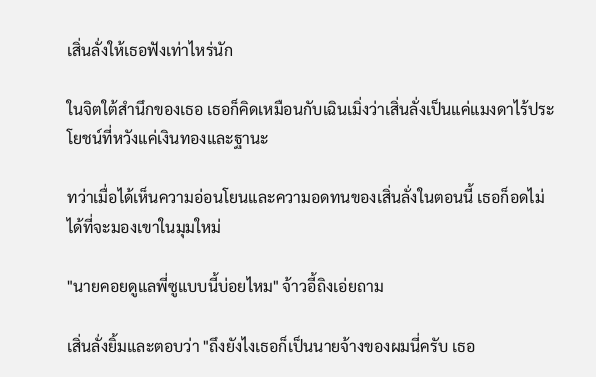เสิ่นลั่งให้เธอฟังเท่าไหร่นัก

ในจิตใต้สำนึกของเธอ เธอก็คิดเหมือนกับเฉินเมิ่งว่าเสิ่นลั่งเป็นแค่แมงดาไร้ประโยชน์ที่หวังแค่เงินทองและฐานะ

ทว่าเมื่อได้เห็นความอ่อนโยนและความอดทนของเสิ่นลั่งในตอนนี้ เธอก็อดไม่ได้ที่จะมองเขาในมุมใหม่

"นายคอยดูแลพี่ซูแบบนี้บ่อยไหม" จ้าวอี้ถิงเอ่ยถาม

เสิ่นลั่งยิ้มและตอบว่า "ถึงยังไงเธอก็เป็นนายจ้างของผมนี่ครับ เธอ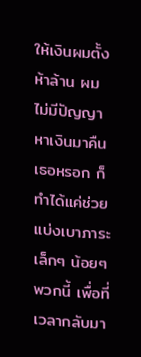ให้เงินผมตั้งห้าล้าน ผมไม่มีปัญญาหาเงินมาคืนเธอหรอก ก็ทำได้แค่ช่วยแบ่งเบาภาระเล็กๆ น้อยๆ พวกนี้ เพื่อที่เวลากลับมา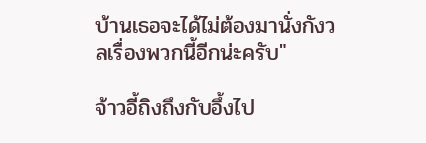บ้านเธอจะได้ไม่ต้องมานั่งกังวลเรื่องพวกนี้อีกน่ะครับ"

จ้าวอี้ถิงถึงกับอึ้งไป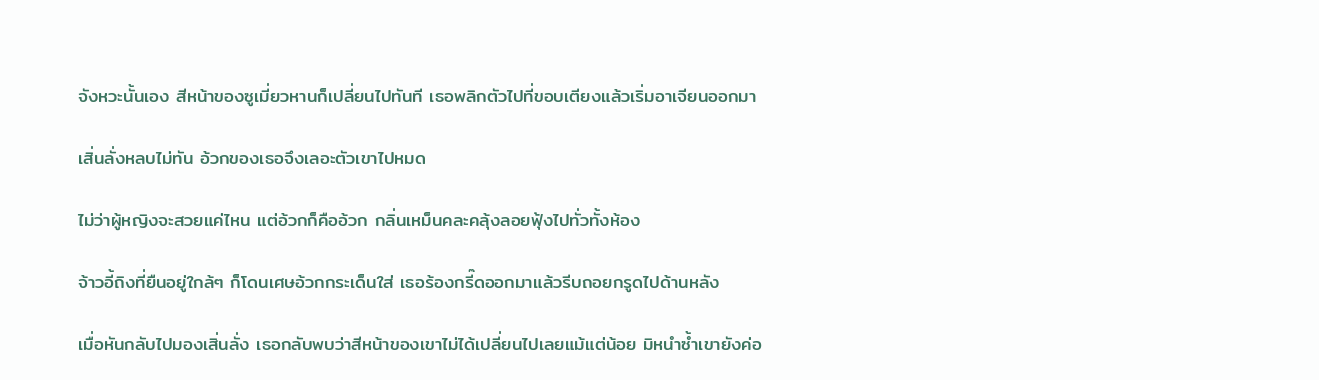จังหวะนั้นเอง สีหน้าของซูเมี่ยวหานก็เปลี่ยนไปทันที เธอพลิกตัวไปที่ขอบเตียงแล้วเริ่มอาเจียนออกมา

เสิ่นลั่งหลบไม่ทัน อ้วกของเธอจึงเลอะตัวเขาไปหมด

ไม่ว่าผู้หญิงจะสวยแค่ไหน แต่อ้วกก็คืออ้วก กลิ่นเหม็นคละคลุ้งลอยฟุ้งไปทั่วทั้งห้อง

จ้าวอี้ถิงที่ยืนอยู่ใกล้ๆ ก็โดนเศษอ้วกกระเด็นใส่ เธอร้องกรี๊ดออกมาแล้วรีบถอยกรูดไปด้านหลัง

เมื่อหันกลับไปมองเสิ่นลั่ง เธอกลับพบว่าสีหน้าของเขาไม่ได้เปลี่ยนไปเลยแม้แต่น้อย มิหนำซ้ำเขายังค่อ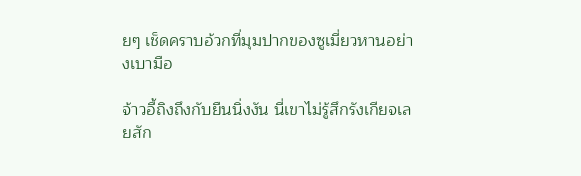ยๆ เช็ดคราบอ้วกที่มุมปากของซูเมี่ยวหานอย่างเบามือ

จ้าวอี้ถิงถึงกับยืนนิ่งงัน นี่เขาไม่รู้สึกรังเกียจเลยสัก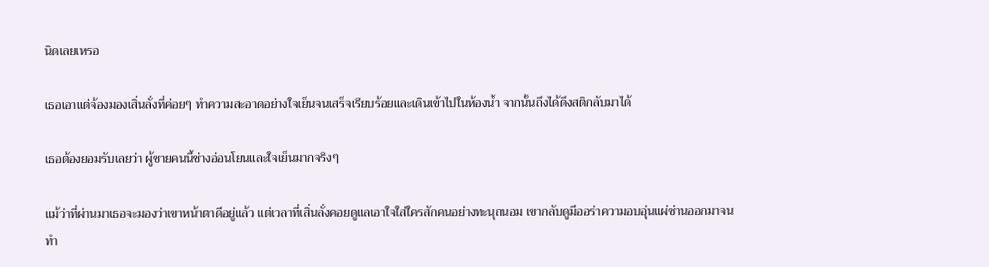นิดเลยเหรอ

เธอเอาแต่จ้องมองเสิ่นลั่งที่ค่อยๆ ทำความสะอาดอย่างใจเย็นจนเสร็จเรียบร้อยและเดินเข้าไปในห้องน้ำ จากนั้นถึงได้ดึงสติกลับมาได้

เธอต้องยอมรับเลยว่า ผู้ชายคนนี้ช่างอ่อนโยนและใจเย็นมากจริงๆ

แม้ว่าที่ผ่านมาเธอจะมองว่าเขาหน้าตาดีอยู่แล้ว แต่เวลาที่เสิ่นลั่งคอยดูแลเอาใจใส่ใครสักคนอย่างทะนุถนอม เขากลับดูมีออร่าความอบอุ่นแผ่ซ่านออกมาจนทำ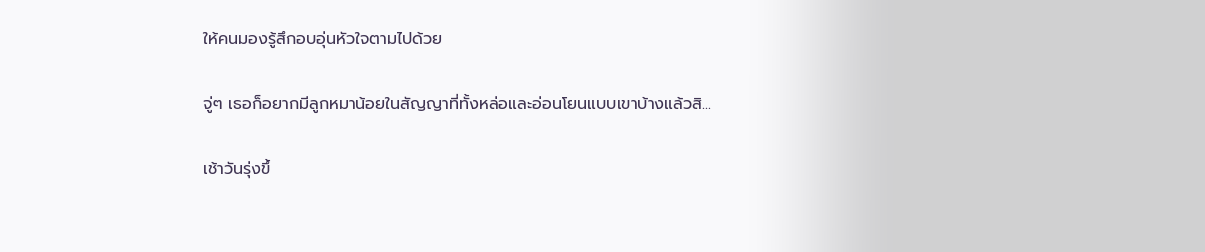ให้คนมองรู้สึกอบอุ่นหัวใจตามไปด้วย

จู่ๆ เธอก็อยากมีลูกหมาน้อยในสัญญาที่ทั้งหล่อและอ่อนโยนแบบเขาบ้างแล้วสิ...

เช้าวันรุ่งขึ้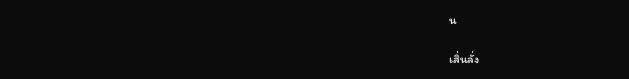น

เสิ่นลั่ง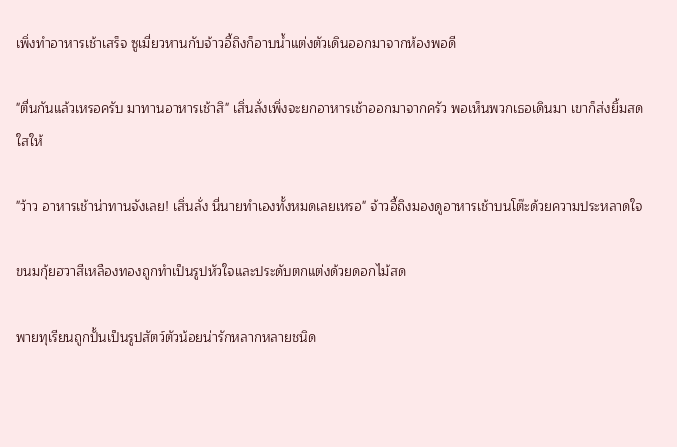เพิ่งทำอาหารเช้าเสร็จ ซูเมี่ยวหานกับจ้าวอี้ถิงก็อาบน้ำแต่งตัวเดินออกมาจากห้องพอดี

"ตื่นกันแล้วเหรอครับ มาทานอาหารเช้าสิ" เสิ่นลั่งเพิ่งจะยกอาหารเช้าออกมาจากครัว พอเห็นพวกเธอเดินมา เขาก็ส่งยิ้มสดใสให้

"ว้าว อาหารเช้าน่าทานจังเลย! เสิ่นลั่ง นี่นายทำเองทั้งหมดเลยเหรอ" จ้าวอี้ถิงมองดูอาหารเช้าบนโต๊ะด้วยความประหลาดใจ

ขนมกุ้ยฮวาสีเหลืองทองถูกทำเป็นรูปหัวใจและประดับตกแต่งด้วยดอกไม้สด

พายทุเรียนถูกปั้นเป็นรูปสัตว์ตัวน้อยน่ารักหลากหลายชนิด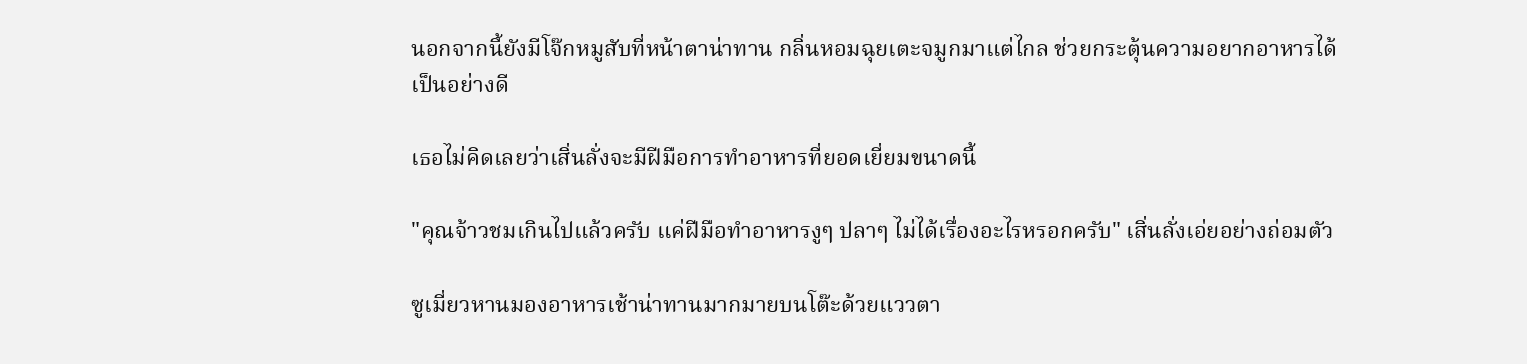นอกจากนี้ยังมีโจ๊กหมูสับที่หน้าตาน่าทาน กลิ่นหอมฉุยเตะจมูกมาแต่ไกล ช่วยกระตุ้นความอยากอาหารได้เป็นอย่างดี

เธอไม่คิดเลยว่าเสิ่นลั่งจะมีฝีมือการทำอาหารที่ยอดเยี่ยมขนาดนี้

"คุณจ้าวชมเกินไปแล้วครับ แค่ฝีมือทำอาหารงูๆ ปลาๆ ไม่ได้เรื่องอะไรหรอกครับ" เสิ่นลั่งเอ่ยอย่างถ่อมตัว

ซูเมี่ยวหานมองอาหารเช้าน่าทานมากมายบนโต๊ะด้วยแววตา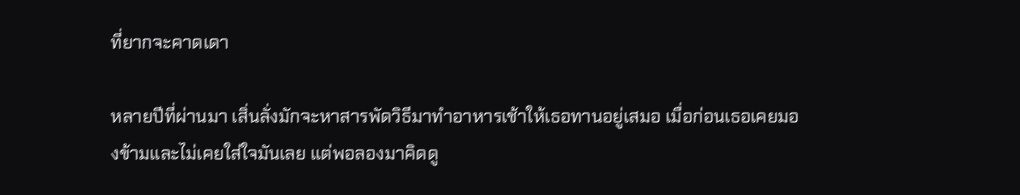ที่ยากจะคาดเดา

หลายปีที่ผ่านมา เสิ่นลั่งมักจะหาสารพัดวิธีมาทำอาหารเช้าให้เธอทานอยู่เสมอ เมื่อก่อนเธอเคยมองข้ามและไม่เคยใส่ใจมันเลย แต่พอลองมาคิดดู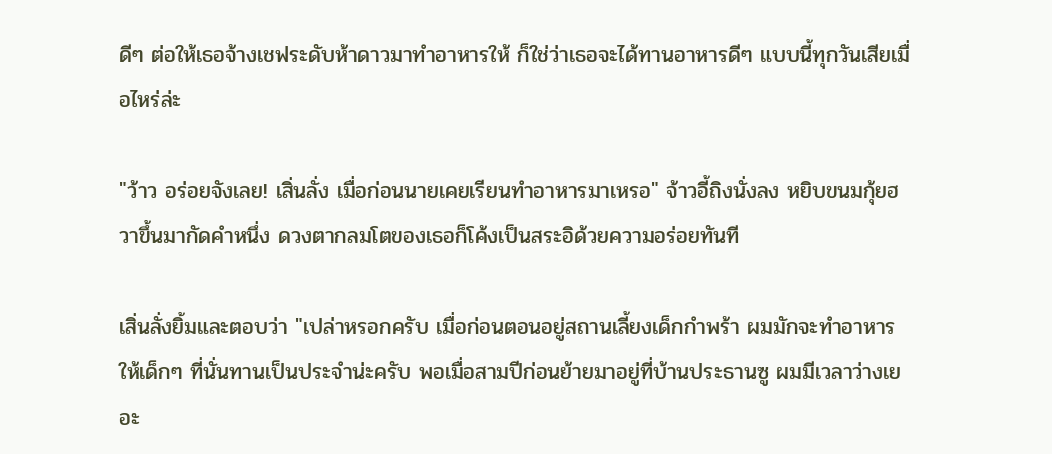ดีๆ ต่อให้เธอจ้างเชฟระดับห้าดาวมาทำอาหารให้ ก็ใช่ว่าเธอจะได้ทานอาหารดีๆ แบบนี้ทุกวันเสียเมื่อไหร่ล่ะ

"ว้าว อร่อยจังเลย! เสิ่นลั่ง เมื่อก่อนนายเคยเรียนทำอาหารมาเหรอ" จ้าวอี้ถิงนั่งลง หยิบขนมกุ้ยฮวาขึ้นมากัดคำหนึ่ง ดวงตากลมโตของเธอก็โค้งเป็นสระอิด้วยความอร่อยทันที

เสิ่นลั่งยิ้มและตอบว่า "เปล่าหรอกครับ เมื่อก่อนตอนอยู่สถานเลี้ยงเด็กกำพร้า ผมมักจะทำอาหารให้เด็กๆ ที่นั่นทานเป็นประจำน่ะครับ พอเมื่อสามปีก่อนย้ายมาอยู่ที่บ้านประธานซู ผมมีเวลาว่างเยอะ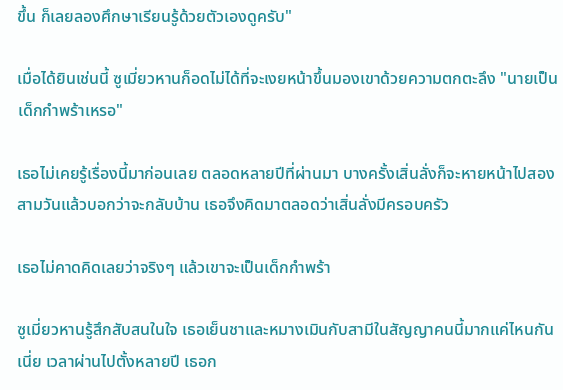ขึ้น ก็เลยลองศึกษาเรียนรู้ด้วยตัวเองดูครับ"

เมื่อได้ยินเช่นนี้ ซูเมี่ยวหานก็อดไม่ได้ที่จะเงยหน้าขึ้นมองเขาด้วยความตกตะลึง "นายเป็นเด็กกำพร้าเหรอ"

เธอไม่เคยรู้เรื่องนี้มาก่อนเลย ตลอดหลายปีที่ผ่านมา บางครั้งเสิ่นลั่งก็จะหายหน้าไปสองสามวันแล้วบอกว่าจะกลับบ้าน เธอจึงคิดมาตลอดว่าเสิ่นลั่งมีครอบครัว

เธอไม่คาดคิดเลยว่าจริงๆ แล้วเขาจะเป็นเด็กกำพร้า

ซูเมี่ยวหานรู้สึกสับสนในใจ เธอเย็นชาและหมางเมินกับสามีในสัญญาคนนี้มากแค่ไหนกันเนี่ย เวลาผ่านไปตั้งหลายปี เธอก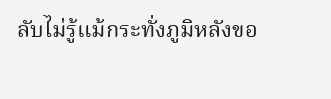ลับไม่รู้แม้กระทั่งภูมิหลังขอ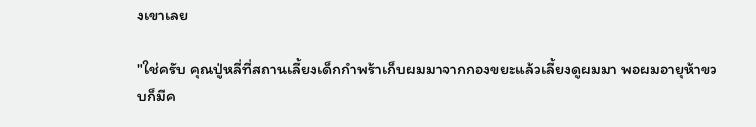งเขาเลย

"ใช่ครับ คุณปู่หลี่ที่สถานเลี้ยงเด็กกำพร้าเก็บผมมาจากกองขยะแล้วเลี้ยงดูผมมา พอผมอายุห้าขวบก็มีค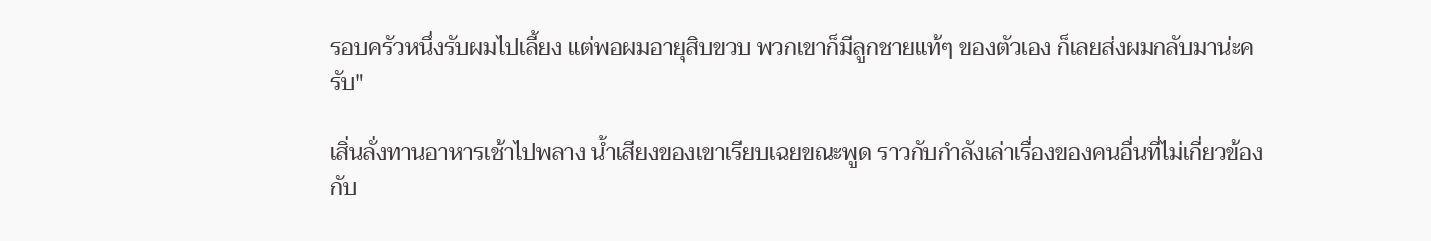รอบครัวหนึ่งรับผมไปเลี้ยง แต่พอผมอายุสิบขวบ พวกเขาก็มีลูกชายแท้ๆ ของตัวเอง ก็เลยส่งผมกลับมาน่ะครับ"

เสิ่นลั่งทานอาหารเช้าไปพลาง น้ำเสียงของเขาเรียบเฉยขณะพูด ราวกับกำลังเล่าเรื่องของคนอื่นที่ไม่เกี่ยวข้องกับ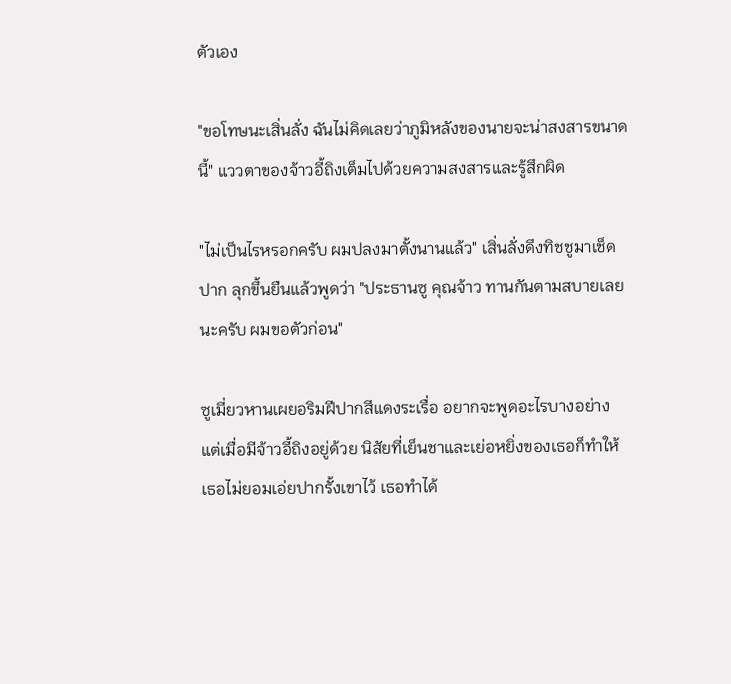ตัวเอง

"ขอโทษนะเสิ่นลั่ง ฉันไม่คิดเลยว่าภูมิหลังของนายจะน่าสงสารขนาดนี้" แววตาของจ้าวอี้ถิงเต็มไปด้วยความสงสารและรู้สึกผิด

"ไม่เป็นไรหรอกครับ ผมปลงมาตั้งนานแล้ว" เสิ่นลั่งดึงทิชชูมาเช็ดปาก ลุกขึ้นยืนแล้วพูดว่า "ประธานซู คุณจ้าว ทานกันตามสบายเลยนะครับ ผมขอตัวก่อน"

ซูเมี่ยวหานเผยอริมฝีปากสีแดงระเรื่อ อยากจะพูดอะไรบางอย่าง แต่เมื่อมีจ้าวอี้ถิงอยู่ด้วย นิสัยที่เย็นชาและเย่อหยิ่งของเธอก็ทำให้เธอไม่ยอมเอ่ยปากรั้งเขาไว้ เธอทำได้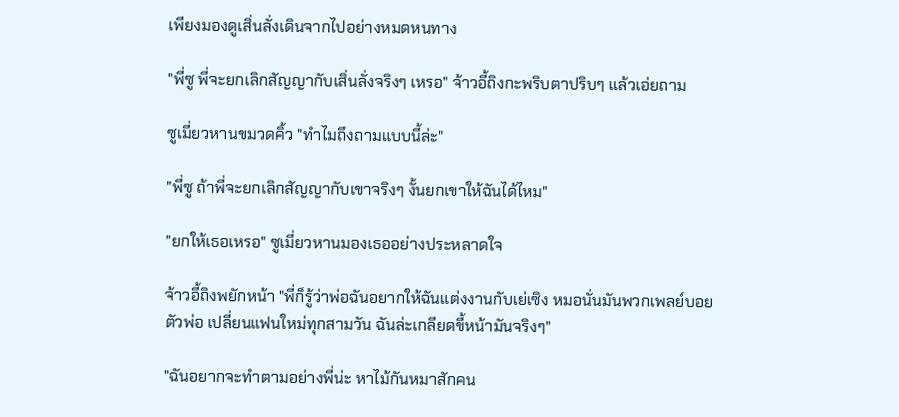เพียงมองดูเสิ่นลั่งเดินจากไปอย่างหมดหนทาง

"พี่ซู พี่จะยกเลิกสัญญากับเสิ่นลั่งจริงๆ เหรอ" จ้าวอี้ถิงกะพริบตาปริบๆ แล้วเอ่ยถาม

ซูเมี่ยวหานขมวดคิ้ว "ทำไมถึงถามแบบนี้ล่ะ"

"พี่ซู ถ้าพี่จะยกเลิกสัญญากับเขาจริงๆ งั้นยกเขาให้ฉันได้ไหม"

"ยกให้เธอเหรอ" ซูเมี่ยวหานมองเธออย่างประหลาดใจ

จ้าวอี้ถิงพยักหน้า "พี่ก็รู้ว่าพ่อฉันอยากให้ฉันแต่งงานกับเย่เซิง หมอนั่นมันพวกเพลย์บอยตัวพ่อ เปลี่ยนแฟนใหม่ทุกสามวัน ฉันล่ะเกลียดขี้หน้ามันจริงๆ"

"ฉันอยากจะทำตามอย่างพี่น่ะ หาไม้กันหมาสักคน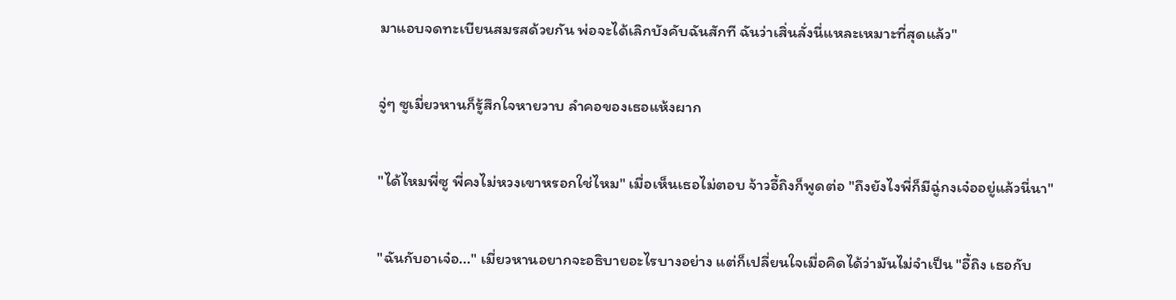มาแอบจดทะเบียนสมรสด้วยกัน พ่อจะได้เลิกบังคับฉันสักที ฉันว่าเสิ่นลั่งนี่แหละเหมาะที่สุดแล้ว"

จู่ๆ ซูเมี่ยวหานก็รู้สึกใจหายวาบ ลำคอของเธอแห้งผาก

"ได้ไหมพี่ซู พี่คงไม่หวงเขาหรอกใช่ไหม" เมื่อเห็นเธอไม่ตอบ จ้าวอี้ถิงก็พูดต่อ "ถึงยังไงพี่ก็มีฉู่กงเจ๋ออยู่แล้วนี่นา"

"ฉันกับอาเจ๋อ..." เมี่ยวหานอยากจะอธิบายอะไรบางอย่าง แต่ก็เปลี่ยนใจเมื่อคิดได้ว่ามันไม่จำเป็น "อี้ถิง เธอกับ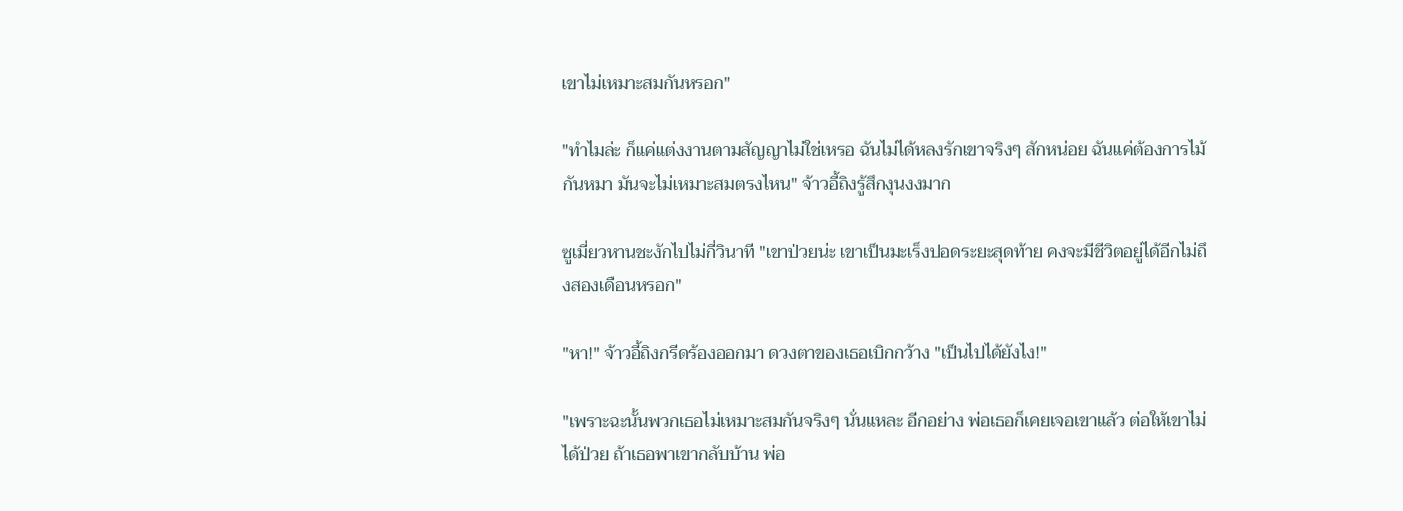เขาไม่เหมาะสมกันหรอก"

"ทำไมล่ะ ก็แค่แต่งงานตามสัญญาไม่ใช่เหรอ ฉันไม่ได้หลงรักเขาจริงๆ สักหน่อย ฉันแค่ต้องการไม้กันหมา มันจะไม่เหมาะสมตรงไหน" จ้าวอี้ถิงรู้สึกงุนงงมาก

ซูเมี่ยวหานชะงักไปไม่กี่วินาที "เขาป่วยน่ะ เขาเป็นมะเร็งปอดระยะสุดท้าย คงจะมีชีวิตอยู่ได้อีกไม่ถึงสองเดือนหรอก"

"หา!" จ้าวอี้ถิงกรีดร้องออกมา ดวงตาของเธอเบิกกว้าง "เป็นไปได้ยังไง!"

"เพราะฉะนั้นพวกเธอไม่เหมาะสมกันจริงๆ นั่นแหละ อีกอย่าง พ่อเธอก็เคยเจอเขาแล้ว ต่อให้เขาไม่ได้ป่วย ถ้าเธอพาเขากลับบ้าน พ่อ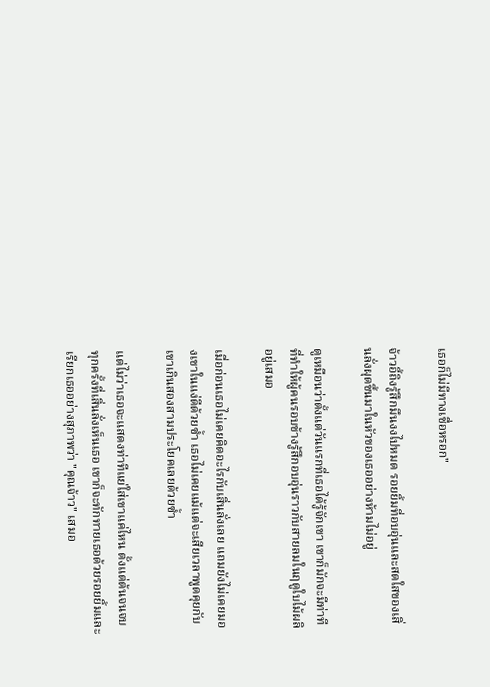เธอก็ไม่มีทางเชื่อหรอก"

จ้าวอี้ถิงรู้สึกมึนงงไปหมด รอยยิ้มที่อบอุ่นและสดใสของเสิ่นลั่งผุดขึ้นมาในหัวของเธออย่างห้ามไม่อยู่

ดูเหมือนว่าตั้งแต่วันแรกที่เธอได้รู้จักเขา เขาก็มักจะมีท่าทีที่ทำให้ผู้คนรอบข้างรู้สึกอบอุ่นราวกับสายลมในฤดูใบไม้ผลิอยู่เสมอ

เมื่อก่อนเธอไม่เคยคิดอะไรกับเสิ่นลั่งเลย แถมยังไม่เคยมองเขาในแง่ดีด้วยซ้ำ เธอไม่เคยแม้แต่จะเสียเวลาพูดคุยกับเขาเกินสองสามประโยคเลยด้วยซ้ำ

แต่ไม่ว่าเธอจะแสดงท่าทีแย่ใส่เขาแค่ไหน ตั้งแต่ต้นจนจบ ทุกครั้งที่เสิ่นลั่งเห็นเธอ เขาก็จะทักทายเธอด้วยรอยยิ้มและเรียกเธออย่างสุภาพว่า "คุณจ้าว" เสมอ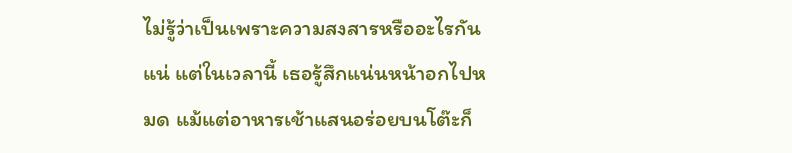ไม่รู้ว่าเป็นเพราะความสงสารหรืออะไรกันแน่ แต่ในเวลานี้ เธอรู้สึกแน่นหน้าอกไปหมด แม้แต่อาหารเช้าแสนอร่อยบนโต๊ะก็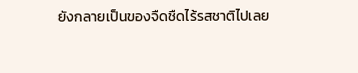ยังกลายเป็นของจืดชืดไร้รสชาติไปเลย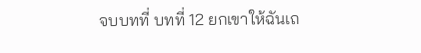จบบทที่ บทที่ 12 ยกเขาให้ฉันเถ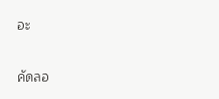อะ

คัดลอ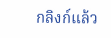กลิงก์แล้ว